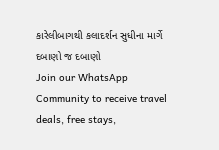કારેલીબાગથી કલાદર્શન સુધીના માર્ગે દબાણો જ દબાણો
Join our WhatsApp Community to receive travel deals, free stays,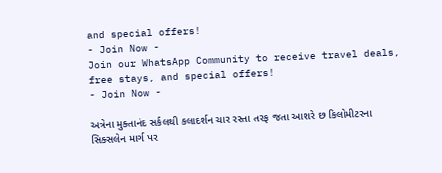and special offers!
- Join Now -
Join our WhatsApp Community to receive travel deals, free stays, and special offers!
- Join Now -

અત્રેના મુક્તાનંદ સર્કલથી કલાદર્શન ચાર રસ્તા તરફ જતા આશરે છ કિલોમીટરના સિક્સલેન માર્ગ પર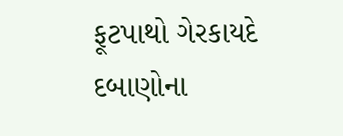ફૂટપાથો ગેરકાયદે દબાણોના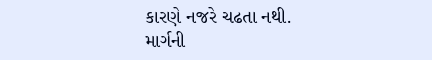કારણે નજરે ચઢતા નથી. માર્ગની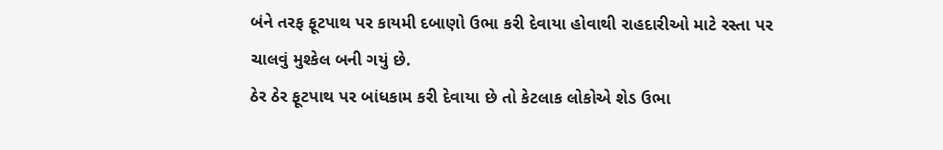બંને તરફ ફૂટપાથ પર કાયમી દબાણો ઉભા કરી દેવાયા હોવાથી રાહદારીઓ માટે રસ્તા પર ચાલવું મુશ્કેલ બની ગયું છે.
ઠેર ઠેર ફૂટપાથ પર બાંધકામ કરી દેવાયા છે તો કેટલાક લોકોએ શેડ ઉભા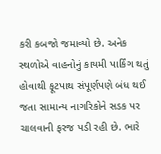કરી કબજો જમાવ્યો છે. અનેક સ્થળોએ વાહનોનું કાયમી પાર્કિંગ થતું હોવાથી ફૂટપાથ સંપૂર્ણપણે બંધ થઈ જતા સામાન્ય નાગરિકોને સડક પર ચાલવાની ફરજ પડી રહી છે. ભારે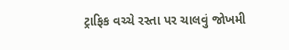ટ્રાફિક વચ્ચે રસ્તા પર ચાલવું જોખમી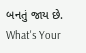બનતું જાય છે.
What's Your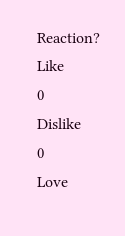Reaction?
Like
0
Dislike
0
Love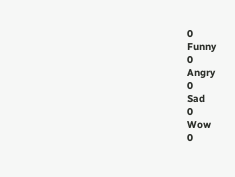0
Funny
0
Angry
0
Sad
0
Wow
0